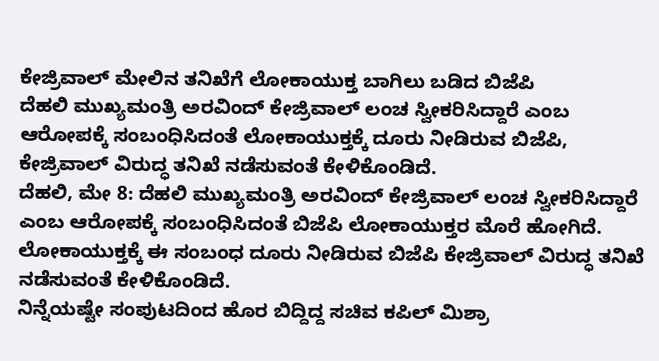ಕೇಜ್ರಿವಾಲ್ ಮೇಲಿನ ತನಿಖೆಗೆ ಲೋಕಾಯುಕ್ತ ಬಾಗಿಲು ಬಡಿದ ಬಿಜೆಪಿ
ದೆಹಲಿ ಮುಖ್ಯಮಂತ್ರಿ ಅರವಿಂದ್ ಕೇಜ್ರಿವಾಲ್ ಲಂಚ ಸ್ವೀಕರಿಸಿದ್ದಾರೆ ಎಂಬ ಆರೋಪಕ್ಕೆ ಸಂಬಂಧಿಸಿದಂತೆ ಲೋಕಾಯುಕ್ತಕ್ಕೆ ದೂರು ನೀಡಿರುವ ಬಿಜೆಪಿ, ಕೇಜ್ರಿವಾಲ್ ವಿರುದ್ಧ ತನಿಖೆ ನಡೆಸುವಂತೆ ಕೇಳಿಕೊಂಡಿದೆ.
ದೆಹಲಿ, ಮೇ 8: ದೆಹಲಿ ಮುಖ್ಯಮಂತ್ರಿ ಅರವಿಂದ್ ಕೇಜ್ರಿವಾಲ್ ಲಂಚ ಸ್ವೀಕರಿಸಿದ್ದಾರೆ ಎಂಬ ಆರೋಪಕ್ಕೆ ಸಂಬಂಧಿಸಿದಂತೆ ಬಿಜೆಪಿ ಲೋಕಾಯುಕ್ತರ ಮೊರೆ ಹೋಗಿದೆ.
ಲೋಕಾಯುಕ್ತಕ್ಕೆ ಈ ಸಂಬಂಧ ದೂರು ನೀಡಿರುವ ಬಿಜೆಪಿ ಕೇಜ್ರಿವಾಲ್ ವಿರುದ್ಧ ತನಿಖೆ ನಡೆಸುವಂತೆ ಕೇಳಿಕೊಂಡಿದೆ.
ನಿನ್ನೆಯಷ್ಟೇ ಸಂಪುಟದಿಂದ ಹೊರ ಬಿದ್ದಿದ್ದ ಸಚಿವ ಕಪಿಲ್ ಮಿಶ್ರಾ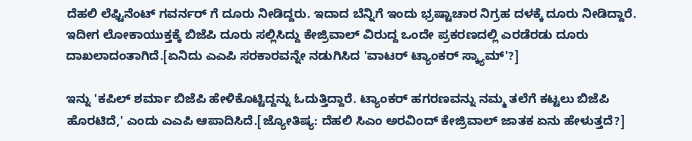ದೆಹಲಿ ಲೆಫ್ಟಿನೆಂಟ್ ಗವರ್ನರ್ ಗೆ ದೂರು ನೀಡಿದ್ದರು. ಇದಾದ ಬೆನ್ನಿಗೆ ಇಂದು ಭ್ರಷ್ಟಾಚಾರ ನಿಗ್ರಹ ದಳಕ್ಕೆ ದೂರು ನೀಡಿದ್ದಾರೆ. ಇದೀಗ ಲೋಕಾಯುಕ್ತಕ್ಕೆ ಬಿಜೆಪಿ ದೂರು ಸಲ್ಲಿಸಿದ್ದು ಕೇಜ್ರಿವಾಲ್ ವಿರುದ್ದ ಒಂದೇ ಪ್ರಕರಣದಲ್ಲಿ ಎರಡೆರಡು ದೂರು ದಾಖಲಾದಂತಾಗಿದೆ.[ಏನಿದು ಎಎಪಿ ಸರಕಾರವನ್ನೇ ನಡುಗಿಸಿದ 'ವಾಟರ್ ಟ್ಯಾಂಕರ್ ಸ್ಕ್ಯಾಮ್'?]

ಇನ್ನು 'ಕಪಿಲ್ ಶರ್ಮಾ ಬಿಜೆಪಿ ಹೇಳಿಕೊಟ್ಟಿದ್ದನ್ನು ಓದುತ್ತಿದ್ದಾರೆ. ಟ್ಯಾಂಕರ್ ಹಗರಣವನ್ನು ನಮ್ಮ ತಲೆಗೆ ಕಟ್ಟಲು ಬಿಜೆಪಿ ಹೊರಟಿದೆ,' ಎಂದು ಎಎಪಿ ಆಪಾದಿಸಿದೆ.[ಜ್ಯೋತಿಷ್ಯ: ದೆಹಲಿ ಸಿಎಂ ಅರವಿಂದ್ ಕೇಜ್ರಿವಾಲ್ ಜಾತಕ ಏನು ಹೇಳುತ್ತದೆ?]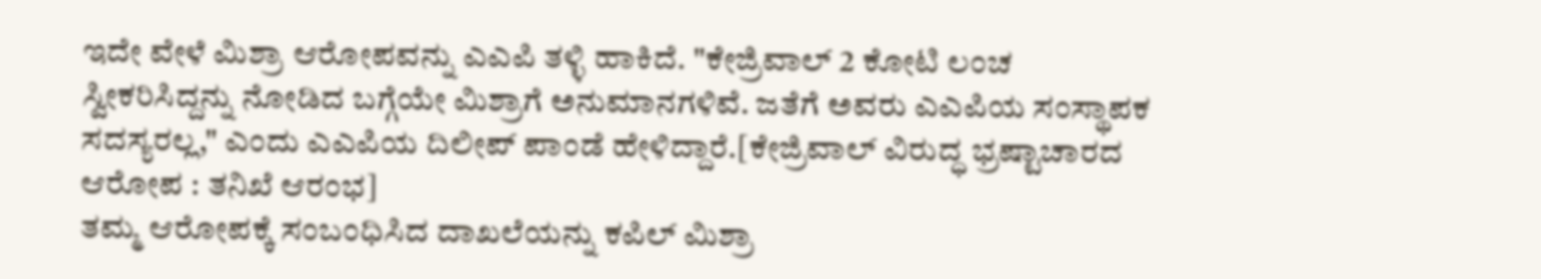ಇದೇ ವೇಳೆ ಮಿಶ್ರಾ ಆರೋಪವನ್ನು ಎಎಪಿ ತಳ್ಳಿ ಹಾಕಿದೆ. "ಕೇಜ್ರಿವಾಲ್ 2 ಕೋಟಿ ಲಂಚ ಸ್ವೀಕರಿಸಿದ್ದನ್ನು ನೋಡಿದ ಬಗ್ಗೆಯೇ ಮಿಶ್ರಾಗೆ ಅನುಮಾನಗಳಿವೆ. ಜತೆಗೆ ಅವರು ಎಎಪಿಯ ಸಂಸ್ಥಾಪಕ ಸದಸ್ಯರಲ್ಲ," ಎಂದು ಎಎಪಿಯ ದಿಲೀಪ್ ಪಾಂಡೆ ಹೇಳಿದ್ದಾರೆ.[ಕೇಜ್ರಿವಾಲ್ ವಿರುದ್ಧ ಭ್ರಷ್ಟಾಚಾರದ ಆರೋಪ : ತನಿಖೆ ಆರಂಭ]
ತಮ್ಮ ಆರೋಪಕ್ಕೆ ಸಂಬಂಧಿಸಿದ ದಾಖಲೆಯನ್ನು ಕಪಿಲ್ ಮಿಶ್ರಾ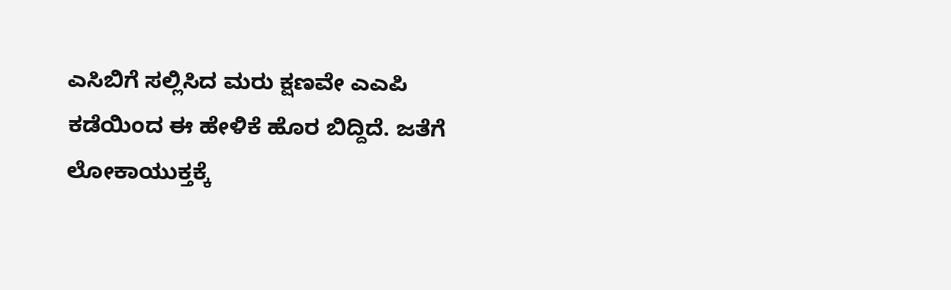ಎಸಿಬಿಗೆ ಸಲ್ಲಿಸಿದ ಮರು ಕ್ಷಣವೇ ಎಎಪಿ ಕಡೆಯಿಂದ ಈ ಹೇಳಿಕೆ ಹೊರ ಬಿದ್ದಿದೆ. ಜತೆಗೆ ಲೋಕಾಯುಕ್ತಕ್ಕೆ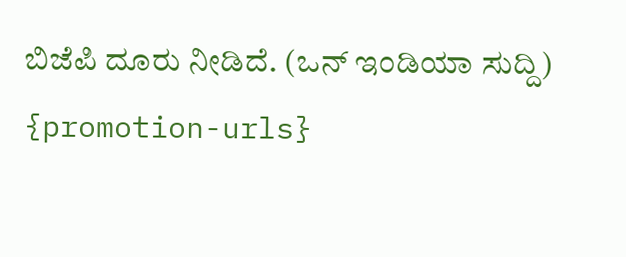ಬಿಜೆಪಿ ದೂರು ನೀಡಿದೆ. (ಒನ್ ಇಂಡಿಯಾ ಸುದ್ದಿ)
{promotion-urls}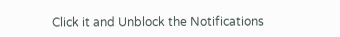Click it and Unblock the Notifications